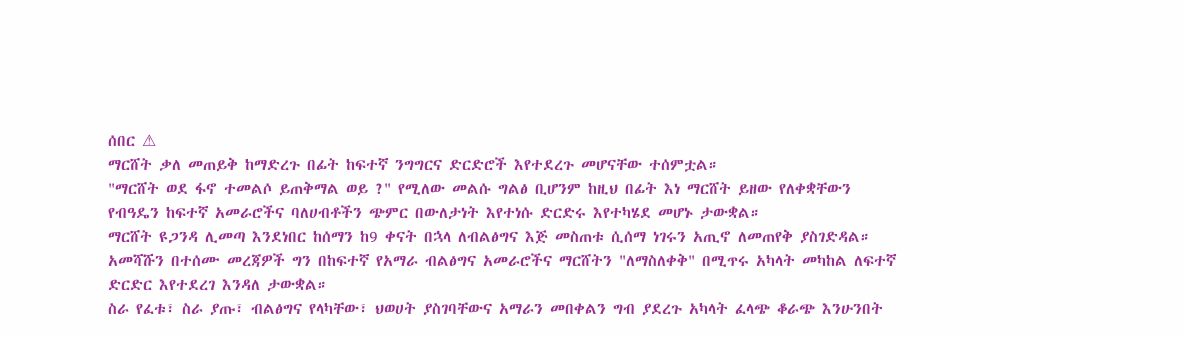ሰበር ⚠
ማርሸት ቃለ መጠይቅ ከማድረጉ በፊት ከፍተኛ ንግግርና ድርድሮች እየተደረጉ መሆናቸው ተሰምቷል።
"ማርሸት ወደ ፋኖ ተመልሶ ይጠቅማል ወይ ?" የሚለው መልሱ ግልፅ ቢሆንም ከዚህ በፊት እነ ማርሸት ይዘው የለቀቋቸውን የብዓዴን ከፍተኛ አመራሮችና ባለሀብቶችን ጭምር በውለታነት እየተነሱ ድርድሩ እየተካሄደ መሆኑ ታውቋል።
ማርሸት ዩጋንዳ ሊመጣ እንደነበር ከሰማን ከ9 ቀናት በኋላ ለብልፅግና እጅ መስጠቱ ሲሰማ ነገሩን አጢኖ ለመጠየቅ ያስገድዳል።
አመሻሹን በተሰሙ መረጃዎች ግን በከፍተኛ የአማራ ብልፅግና አመራሮችና ማርሸትን "ለማስለቀቅ" በሚጥሩ አካላት መካከል ለፍተኛ ድርድር እየተደረገ እንዳለ ታውቋል።
ስራ የፈቱ፣ ስራ ያጡ፣ ብልፅግና የላካቸው፣ ህወሀት ያስገባቸውና አማራን መበቀልን ግብ ያደረጉ አካላት ፈላጭ ቆራጭ እንሁንበት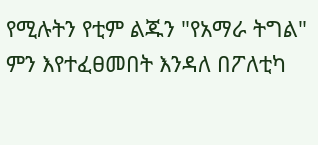የሚሉትን የቲም ልጁን "የአማራ ትግል" ምን እየተፈፀመበት እንዳለ በፖለቲካ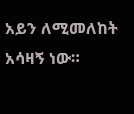አይን ለሚመለከት አሳዛኝ ነው።